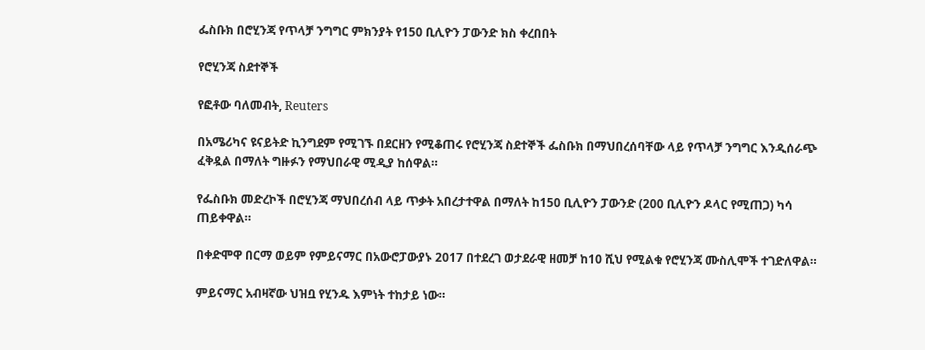ፌስቡክ በሮሂንጃ የጥላቻ ንግግር ምክንያት የ150 ቢሊዮን ፓውንድ ክስ ቀረበበት

የሮሂንጃ ስደተኞች

የፎቶው ባለመብት, Reuters

በአሜሪካና ዩናይትድ ኪንግደም የሚገኙ በደርዘን የሚቆጠሩ የሮሂንጃ ስደተኞች ፌስቡክ በማህበረሰባቸው ላይ የጥላቻ ንግግር እንዲሰራጭ ፈቅዷል በማለት ግዙፉን የማህበራዊ ሚዲያ ከሰዋል።

የፌስቡክ መድረኮች በሮሂንጃ ማህበረሰብ ላይ ጥቃት አበረታተዋል በማለት ከ150 ቢሊዮን ፓውንድ (200 ቢሊዮን ዶላር የሚጠጋ) ካሳ ጠይቀዋል።

በቀድሞዋ በርማ ወይም የምይናማር በአውሮፓውያኑ 2017 በተደረገ ወታደራዊ ዘመቻ ከ10 ሺህ የሚልቁ የሮሂንጃ ሙስሊሞች ተገድለዋል።

ምይናማር አብዛኛው ህዝቧ የሂንዱ እምነት ተከታይ ነው።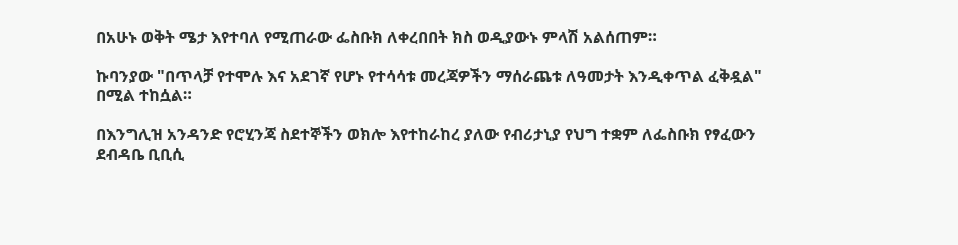በአሁኑ ወቅት ሜታ እየተባለ የሚጠራው ፌስቡክ ለቀረበበት ክስ ወዲያውኑ ምላሽ አልሰጠም።

ኩባንያው "በጥላቻ የተሞሉ እና አደገኛ የሆኑ የተሳሳቱ መረጃዎችን ማሰራጨቱ ለዓመታት እንዲቀጥል ፈቅዷል" በሚል ተከሷል።

በእንግሊዝ አንዳንድ የሮሂንጃ ስደተኞችን ወክሎ እየተከራከረ ያለው የብሪታኒያ የህግ ተቋም ለፌስቡክ የፃፈውን ደብዳቤ ቢቢሲ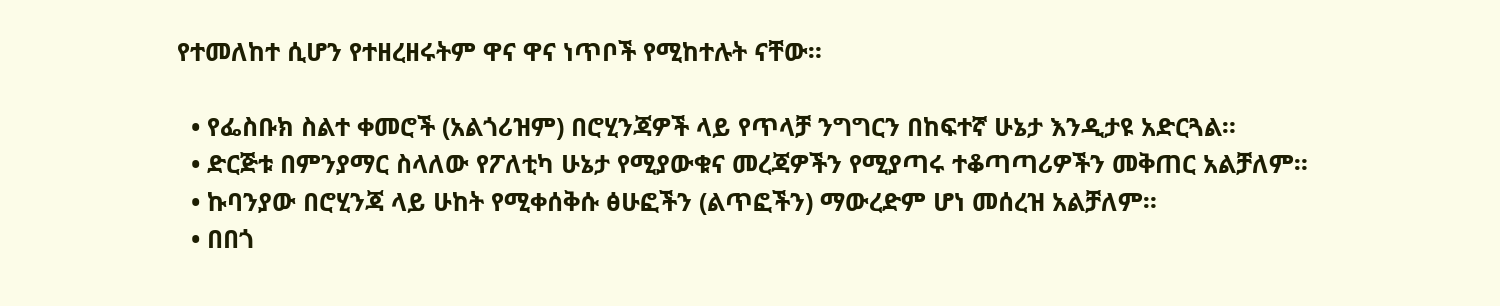የተመለከተ ሲሆን የተዘረዘሩትም ዋና ዋና ነጥቦች የሚከተሉት ናቸው።

  • የፌስቡክ ስልተ ቀመሮች (አልጎሪዝም) በሮሂንጃዎች ላይ የጥላቻ ንግግርን በከፍተኛ ሁኔታ እንዲታዩ አድርጓል።
  • ድርጅቱ በምንያማር ስላለው የፖለቲካ ሁኔታ የሚያውቁና መረጃዎችን የሚያጣሩ ተቆጣጣሪዎችን መቅጠር አልቻለም።
  • ኩባንያው በሮሂንጃ ላይ ሁከት የሚቀሰቅሱ ፅሁፎችን (ልጥፎችን) ማውረድም ሆነ መሰረዝ አልቻለም።
  • በበጎ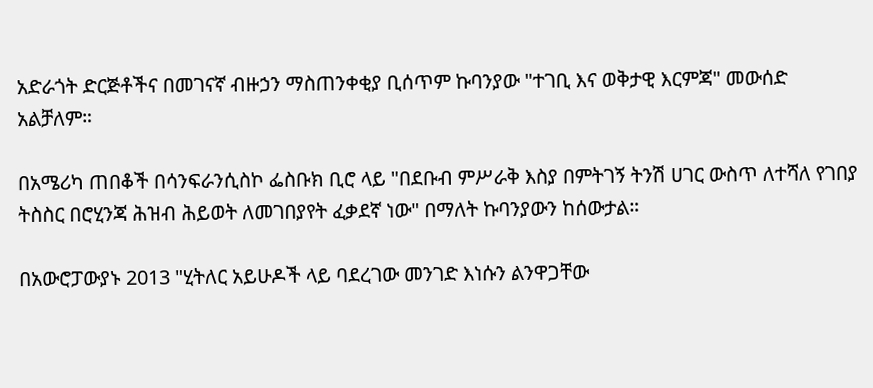አድራጎት ድርጅቶችና በመገናኛ ብዙኃን ማስጠንቀቂያ ቢሰጥም ኩባንያው "ተገቢ እና ወቅታዊ እርምጃ" መውሰድ አልቻለም።

በአሜሪካ ጠበቆች በሳንፍራንሲስኮ ፌስቡክ ቢሮ ላይ "በደቡብ ምሥራቅ እስያ በምትገኝ ትንሽ ሀገር ውስጥ ለተሻለ የገበያ ትስስር በሮሂንጃ ሕዝብ ሕይወት ለመገበያየት ፈቃደኛ ነው" በማለት ኩባንያውን ከሰውታል።

በአውሮፓውያኑ 2013 "ሂትለር አይሁዶች ላይ ባደረገው መንገድ እነሱን ልንዋጋቸው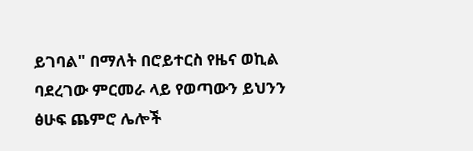ይገባል" በማለት በሮይተርስ የዜና ወኪል ባደረገው ምርመራ ላይ የወጣውን ይህንን ፅሁፍ ጨምሮ ሌሎች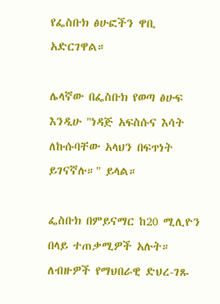የፌስቡክ ፅሁፎችን ዋቢ አድርገዋል።

ሌላኛው በፌስቡክ የወጣ ፅሁፍ እንዲሁ "ነዳጅ አፍስሱና እሳት ለኩሱባቸው አላህን በፍጥነት ይገናኛሉ።" ይላል።

ፌስቡክ በምይናማር ከ20 ሚሊዮን በላይ ተጠቃሚዎች አሉት። ለብዙዎች የማህበራዊ ድህረ-ገጹ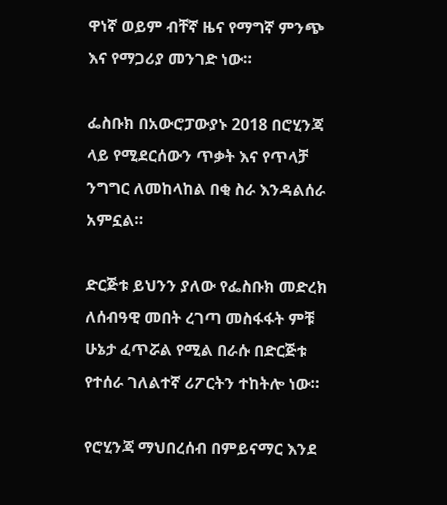ዋነኛ ወይም ብቸኛ ዜና የማግኛ ምንጭ እና የማጋሪያ መንገድ ነው።

ፌስቡክ በአውሮፓውያኑ 2018 በሮሂንጃ ላይ የሚደርሰውን ጥቃት እና የጥላቻ ንግግር ለመከላከል በቂ ስራ እንዳልሰራ አምኗል።

ድርጅቱ ይህንን ያለው የፌስቡክ መድረክ ለሰብዓዊ መበት ረገጣ መስፋፋት ምቹ ሁኔታ ፈጥሯል የሚል በራሱ በድርጅቱ የተሰራ ገለልተኛ ሪፖርትን ተከትሎ ነው።

የሮሂንጃ ማህበረሰብ በምይናማር እንደ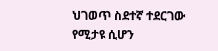ህገወጥ ስደተኛ ተደርገው የሚታዩ ሲሆን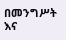በመንግሥት እና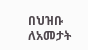በህዝቡ ለአመታት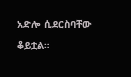አድሎ ሲደርስባቸው ቆይቷል።